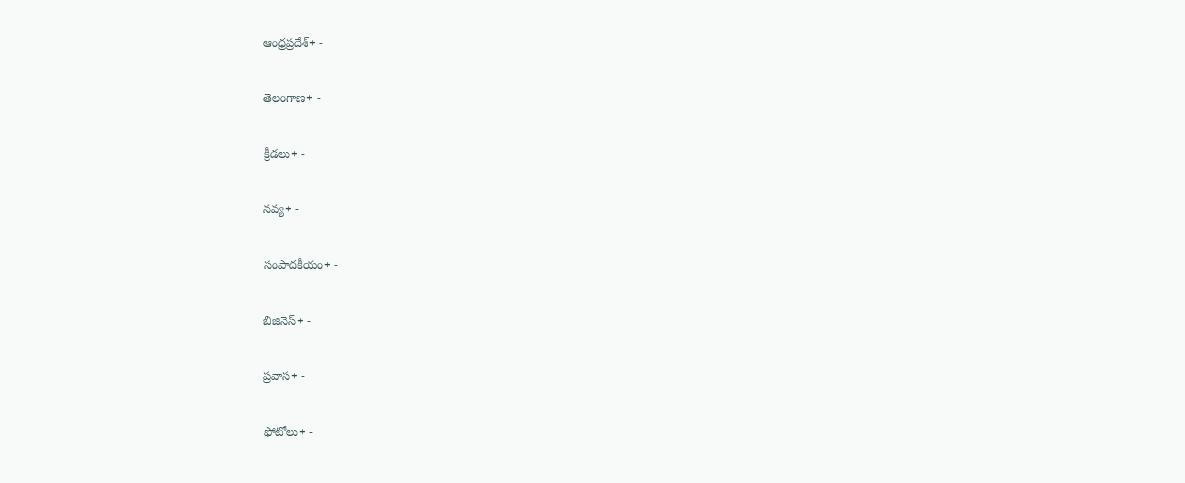ఆంధ్రప్రదేశ్+ -

తెలంగాణ+ -

క్రీడలు+ -

నవ్య+ -

సంపాదకీయం+ -

బిజినెస్+ -

ప్రవాస+ -

ఫోటోలు+ -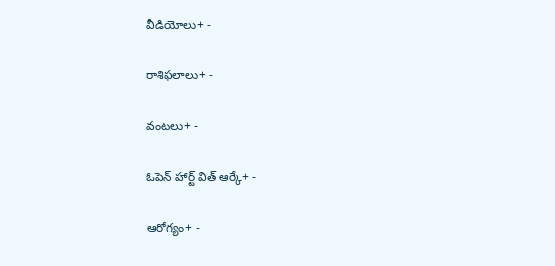వీడియోలు+ -

రాశిఫలాలు+ -

వంటలు+ -

ఓపెన్ హార్ట్ విత్ ఆర్కే+ -

ఆరోగ్యం+ -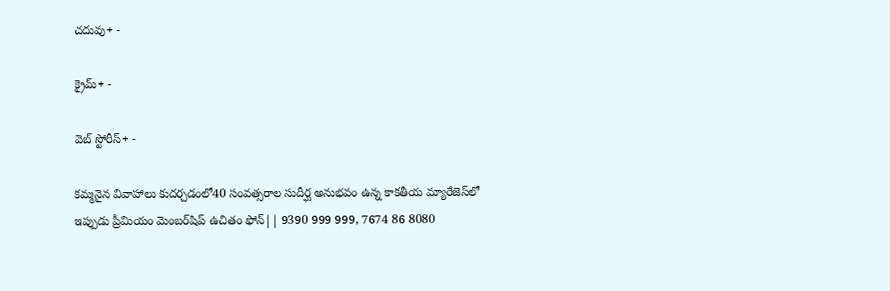చదువు+ -

క్రైమ్+ -

వెబ్ స్టోరీస్+ -

కమ్మనైన వివాహాలు కుదర్చడంలో40 సంవత్సరాల సుదీర్ఘ అనుభవం ఉన్న కాకతీయ మ్యారేజెస్‌లో ఇప్పుడు ప్రీమియం మెంబర్‌షిప్‌ ఉచితం ఫోన్|| 9390 999 999, 7674 86 8080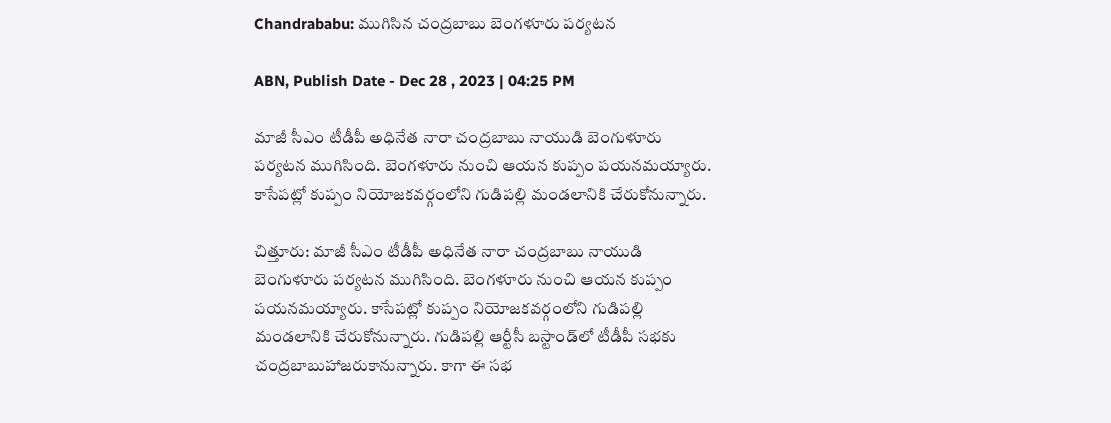Chandrababu: ముగిసిన చంద్రబాబు బెంగళూరు పర్యటన

ABN, Publish Date - Dec 28 , 2023 | 04:25 PM

మాజీ సీఎం టీడీపీ అధినేత నారా చంద్రబాబు నాయుడి బెంగుళూరు పర్యటన ముగిసింది. బెంగళూరు నుంచి ఆయన కుప్పం పయనమయ్యారు. కాసేపట్లో కుప్పం నియోజకవర్గంలోని గుడిపల్లి మండలానికి చేరుకోనున్నారు.

చిత్తూరు: మాజీ సీఎం టీడీపీ అధినేత నారా చంద్రబాబు నాయుడి బెంగుళూరు పర్యటన ముగిసింది. బెంగళూరు నుంచి ఆయన కుప్పం పయనమయ్యారు. కాసేపట్లో కుప్పం నియోజకవర్గంలోని గుడిపల్లి మండలానికి చేరుకోనున్నారు. గుడిపల్లి ఆర్టీసీ బస్టాండ్‌లో టీడీపీ సభకు చంద్రబాబుహాజరుకానున్నారు. కాగా ఈ సభ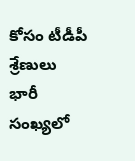కోసం టీడీపీ శ్రేణులు భారీ సంఖ్యలో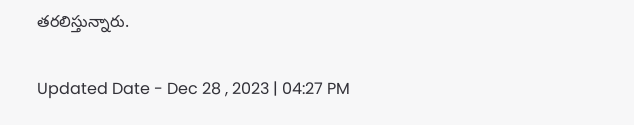తరలిస్తున్నారు.

Updated Date - Dec 28 , 2023 | 04:27 PM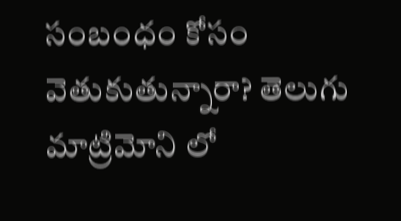సంబంధం కోసం వెతుకుతున్నారా? తెలుగు మాట్రిమోని లో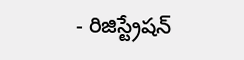- రిజిస్ట్రేషన్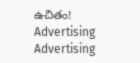ఉచితం!
Advertising
Advertising